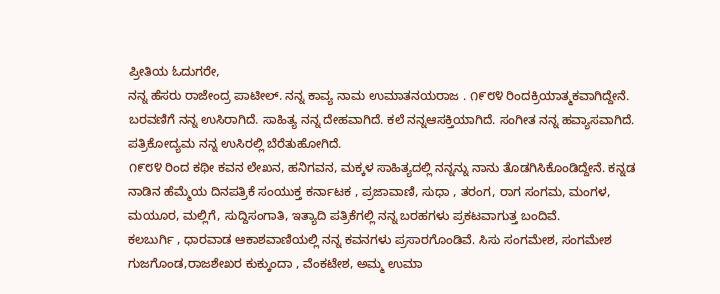ಪ್ರೀತಿಯ ಓದುಗರೇ,
ನನ್ನ ಹೆಸರು ರಾಜೇಂದ್ರ ಪಾಟೀಲ್. ನನ್ನ ಕಾವ್ಯ ನಾಮ ಉಮಾತನಯರಾಜ . ೧೯೮೪ ರಿಂದಕ್ರಿಯಾತ್ಮಕವಾಗಿದ್ದೇನೆ. ಬರವಣಿಗೆ ನನ್ನ ಉಸಿರಾಗಿದೆ. ಸಾಹಿತ್ಯ ನನ್ನ ದೇಹವಾಗಿದೆ. ಕಲೆ ನನ್ನಆಸಕ್ತಿಯಾಗಿದೆ. ಸಂಗೀತ ನನ್ನ ಹವ್ಯಾಸವಾಗಿದೆ. ಪತ್ರಿಕೋದ್ಯಮ ನನ್ನ ಉಸಿರಲ್ಲಿ ಬೆರೆತುಹೋಗಿದೆ.
೧೯೮೪ ರಿಂದ ಕಥೀ ಕವನ ಲೇಖನ, ಹನಿಗವನ, ಮಕ್ಕಳ ಸಾಹಿತ್ಯದಲ್ಲಿ ನನ್ನನ್ನು ನಾನು ತೊಡಗಿಸಿಕೊಂಡಿದ್ದೇನೆ. ಕನ್ನಡ ನಾಡಿನ ಹೆಮ್ಮೆಯ ದಿನಪತ್ರಿಕೆ ಸಂಯುಕ್ತ ಕರ್ನಾಟಕ , ಪ್ರಜಾವಾಣಿ, ಸುಧಾ , ತರಂಗ, ರಾಗ ಸಂಗಮ, ಮಂಗಳ, ಮಯೂರ, ಮಲ್ಲಿಗೆ, ಸುದ್ದಿಸಂಗಾತಿ, ಇತ್ಯಾದಿ ಪತ್ರಿಕೆಗಲ್ಲಿ ನನ್ನ ಬರಹಗಳು ಪ್ರಕಟವಾಗುತ್ತ ಬಂದಿವೆ.
ಕಲಬುರ್ಗಿ , ಧಾರವಾಡ ಆಕಾಶವಾಣಿಯಲ್ಲಿ ನನ್ನ ಕವನಗಳು ಪ್ರಸಾರಗೊಂಡಿವೆ. ಸಿಸು ಸಂಗಮೇಶ, ಸಂಗಮೇಶ ಗುಜಗೊಂಡ,ರಾಜಶೇಖರ ಕುಕ್ಕುಂದಾ , ವೆಂಕಟೇಶ, ಅಮ್ಮ ಉಮಾ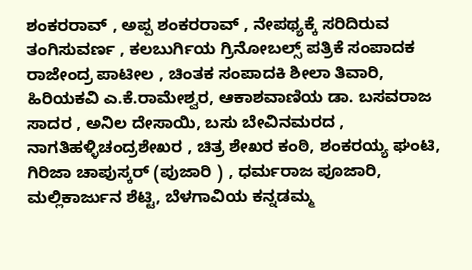ಶಂಕರರಾವ್ , ಅಪ್ಪ ಶಂಕರರಾವ್ , ನೇಪಥ್ಯಕ್ಕೆ ಸರಿದಿರುವ ತಂಗಿಸುವರ್ಣ , ಕಲಬುರ್ಗಿಯ ಗ್ರಿನೋಬಲ್ಸ್ ಪತ್ರಿಕೆ ಸಂಪಾದಕ ರಾಜೇಂದ್ರ ಪಾಟೀಲ , ಚಿಂತಕ ಸಂಪಾದಕಿ ಶೀಲಾ ತಿವಾರಿ, ಹಿರಿಯಕವಿ ಎ.ಕೆ.ರಾಮೇಶ್ವರ, ಆಕಾಶವಾಣಿಯ ಡಾ. ಬಸವರಾಜ ಸಾದರ , ಅನಿಲ ದೇಸಾಯಿ, ಬಸು ಬೇವಿನಮರದ , ನಾಗತಿಹಳ್ಳಿಚಂದ್ರಶೇಖರ , ಚಿತ್ರ ಶೇಖರ ಕಂಠಿ, ಶಂಕರಯ್ಯ ಘಂಟಿ, ಗಿರಿಜಾ ಚಾಪುಸ್ಕರ್ (ಪುಜಾರಿ ) , ಧರ್ಮರಾಜ ಪೂಜಾರಿ, ಮಲ್ಲಿಕಾರ್ಜುನ ಶೆಟ್ಟಿ, ಬೆಳಗಾವಿಯ ಕನ್ನಡಮ್ಮ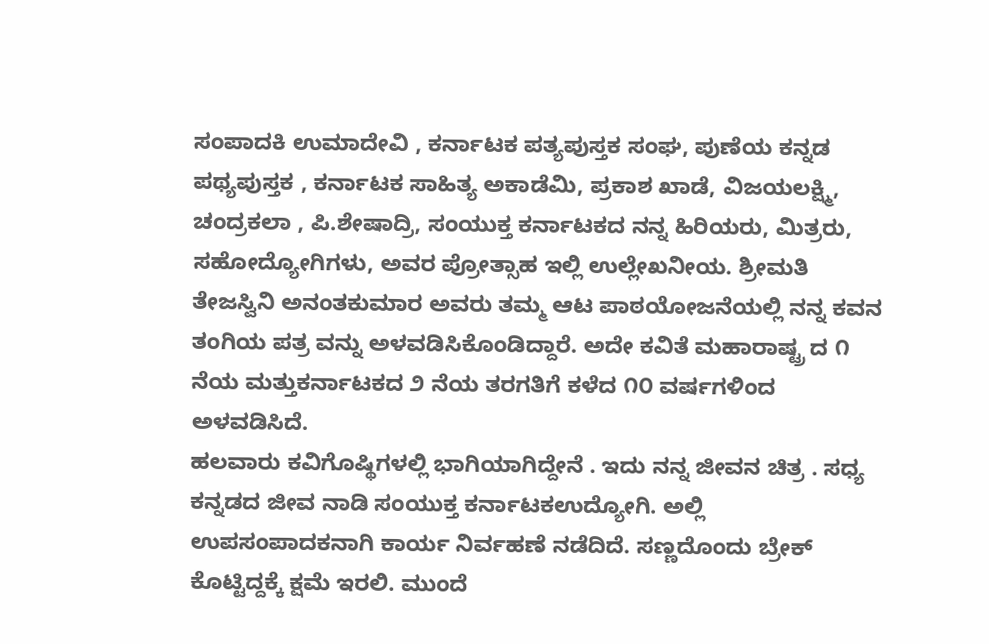ಸಂಪಾದಕಿ ಉಮಾದೇವಿ , ಕರ್ನಾಟಕ ಪತ್ಯಪುಸ್ತಕ ಸಂಘ, ಪುಣೆಯ ಕನ್ನಡ ಪಥ್ಯಪುಸ್ತಕ , ಕರ್ನಾಟಕ ಸಾಹಿತ್ಯ ಅಕಾಡೆಮಿ, ಪ್ರಕಾಶ ಖಾಡೆ, ವಿಜಯಲಕ್ಷ್ಮಿ, ಚಂದ್ರಕಲಾ , ಪಿ.ಶೇಷಾದ್ರಿ, ಸಂಯುಕ್ತ ಕರ್ನಾಟಕದ ನನ್ನ ಹಿರಿಯರು, ಮಿತ್ರರು, ಸಹೋದ್ಯೋಗಿಗಳು, ಅವರ ಪ್ರೋತ್ಸಾಹ ಇಲ್ಲಿ ಉಲ್ಲೇಖನೀಯ. ಶ್ರೀಮತಿ ತೇಜಸ್ವಿನಿ ಅನಂತಕುಮಾರ ಅವರು ತಮ್ಮ ಆಟ ಪಾಠಯೋಜನೆಯಲ್ಲಿ ನನ್ನ ಕವನ ತಂಗಿಯ ಪತ್ರ ವನ್ನು ಅಳವಡಿಸಿಕೊಂಡಿದ್ದಾರೆ. ಅದೇ ಕವಿತೆ ಮಹಾರಾಷ್ಟ್ರ ದ ೧ ನೆಯ ಮತ್ತುಕರ್ನಾಟಕದ ೨ ನೆಯ ತರಗತಿಗೆ ಕಳೆದ ೧೦ ವರ್ಷಗಳಿಂದ ಅಳವಡಿಸಿದೆ.
ಹಲವಾರು ಕವಿಗೊಷ್ಥಿಗಳಲ್ಲಿ ಭಾಗಿಯಾಗಿದ್ದೇನೆ . ಇದು ನನ್ನ ಜೀವನ ಚಿತ್ರ . ಸಧ್ಯ ಕನ್ನಡದ ಜೀವ ನಾಡಿ ಸಂಯುಕ್ತ ಕರ್ನಾಟಕಉದ್ಯೋಗಿ. ಅಲ್ಲಿ ಉಪಸಂಪಾದಕನಾಗಿ ಕಾರ್ಯ ನಿರ್ವಹಣೆ ನಡೆದಿದೆ. ಸಣ್ಣದೊಂದು ಬ್ರೇಕ್ ಕೊಟ್ಟಿದ್ದಕ್ಕೆ ಕ್ಷಮೆ ಇರಲಿ. ಮುಂದೆ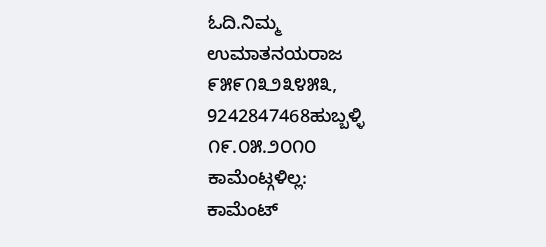ಓದಿ.ನಿಮ್ಮ
ಉಮಾತನಯರಾಜ
೯೫೯೧೩೨೩೪೫೩, 9242847468ಹುಬ್ಬಳ್ಳಿ
೧೯.೦೫.೨೦೧೦
ಕಾಮೆಂಟ್ಗಳಿಲ್ಲ:
ಕಾಮೆಂಟ್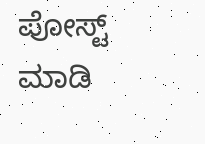ಪೋಸ್ಟ್ ಮಾಡಿ